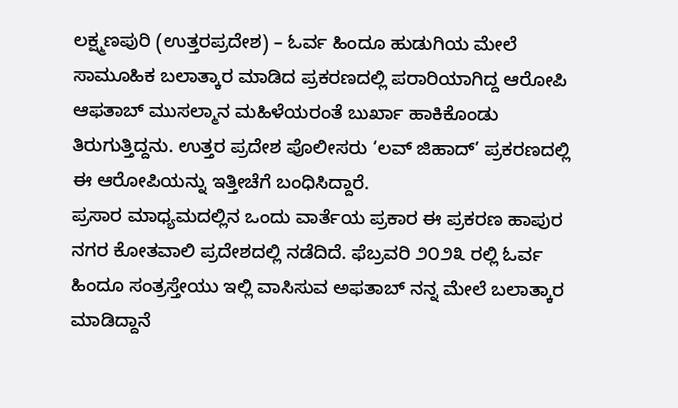ಲಕ್ಷ್ಮಣಪುರಿ (ಉತ್ತರಪ್ರದೇಶ) – ಓರ್ವ ಹಿಂದೂ ಹುಡುಗಿಯ ಮೇಲೆ ಸಾಮೂಹಿಕ ಬಲಾತ್ಕಾರ ಮಾಡಿದ ಪ್ರಕರಣದಲ್ಲಿ ಪರಾರಿಯಾಗಿದ್ದ ಆರೋಪಿ ಆಫತಾಬ್ ಮುಸಲ್ಮಾನ ಮಹಿಳೆಯರಂತೆ ಬುರ್ಖಾ ಹಾಕಿಕೊಂಡು ತಿರುಗುತ್ತಿದ್ದನು. ಉತ್ತರ ಪ್ರದೇಶ ಪೊಲೀಸರು ‘ಲವ್ ಜಿಹಾದ್’ ಪ್ರಕರಣದಲ್ಲಿ ಈ ಆರೋಪಿಯನ್ನು ಇತ್ತೀಚೆಗೆ ಬಂಧಿಸಿದ್ದಾರೆ.
ಪ್ರಸಾರ ಮಾಧ್ಯಮದಲ್ಲಿನ ಒಂದು ವಾರ್ತೆಯ ಪ್ರಕಾರ ಈ ಪ್ರಕರಣ ಹಾಪುರ ನಗರ ಕೋತವಾಲಿ ಪ್ರದೇಶದಲ್ಲಿ ನಡೆದಿದೆ. ಫೆಬ್ರವರಿ ೨೦೨೩ ರಲ್ಲಿ ಓರ್ವ ಹಿಂದೂ ಸಂತ್ರಸ್ತೇಯು ಇಲ್ಲಿ ವಾಸಿಸುವ ಅಫತಾಬ್ ನನ್ನ ಮೇಲೆ ಬಲಾತ್ಕಾರ ಮಾಡಿದ್ದಾನೆ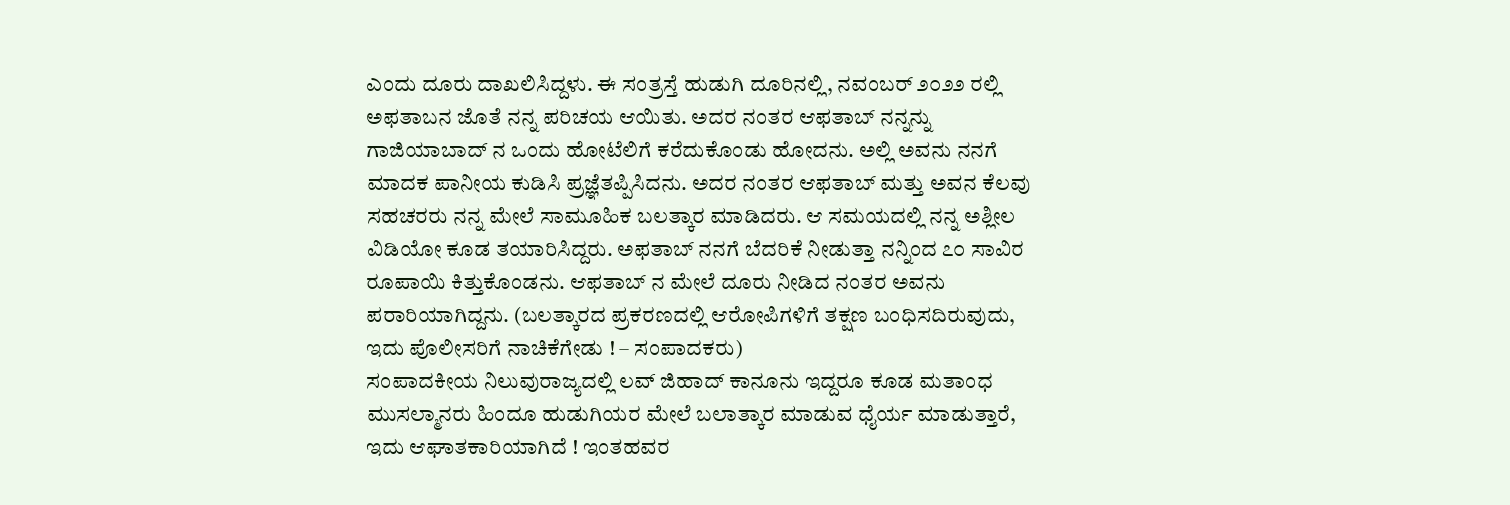ಎಂದು ದೂರು ದಾಖಲಿಸಿದ್ದಳು. ಈ ಸಂತ್ರಸ್ತೆ ಹುಡುಗಿ ದೂರಿನಲ್ಲಿ, ನವಂಬರ್ ೨೦೨೨ ರಲ್ಲಿ ಅಫತಾಬನ ಜೊತೆ ನನ್ನ ಪರಿಚಯ ಆಯಿತು. ಅದರ ನಂತರ ಆಫತಾಬ್ ನನ್ನನ್ನು ಗಾಜಿಯಾಬಾದ್ ನ ಒಂದು ಹೋಟೆಲಿಗೆ ಕರೆದುಕೊಂಡು ಹೋದನು. ಅಲ್ಲಿ ಅವನು ನನಗೆ ಮಾದಕ ಪಾನೀಯ ಕುಡಿಸಿ ಪ್ರಜ್ಞೆತಪ್ಪಿಸಿದನು. ಅದರ ನಂತರ ಆಫತಾಬ್ ಮತ್ತು ಅವನ ಕೆಲವು ಸಹಚರರು ನನ್ನ ಮೇಲೆ ಸಾಮೂಹಿಕ ಬಲತ್ಕಾರ ಮಾಡಿದರು. ಆ ಸಮಯದಲ್ಲಿ ನನ್ನ ಅಶ್ಲೀಲ ವಿಡಿಯೋ ಕೂಡ ತಯಾರಿಸಿದ್ದರು. ಅಫತಾಬ್ ನನಗೆ ಬೆದರಿಕೆ ನೀಡುತ್ತಾ ನನ್ನಿಂದ ೭೦ ಸಾವಿರ ರೂಪಾಯಿ ಕಿತ್ತುಕೊಂಡನು. ಆಫತಾಬ್ ನ ಮೇಲೆ ದೂರು ನೀಡಿದ ನಂತರ ಅವನು ಪರಾರಿಯಾಗಿದ್ದನು. (ಬಲತ್ಕಾರದ ಪ್ರಕರಣದಲ್ಲಿ ಆರೋಪಿಗಳಿಗೆ ತಕ್ಷಣ ಬಂಧಿಸದಿರುವುದು, ಇದು ಪೊಲೀಸರಿಗೆ ನಾಚಿಕೆಗೇಡು ! – ಸಂಪಾದಕರು)
ಸಂಪಾದಕೀಯ ನಿಲುವುರಾಜ್ಯದಲ್ಲಿ ಲವ್ ಜಿಹಾದ್ ಕಾನೂನು ಇದ್ದರೂ ಕೂಡ ಮತಾಂಧ ಮುಸಲ್ಮಾನರು ಹಿಂದೂ ಹುಡುಗಿಯರ ಮೇಲೆ ಬಲಾತ್ಕಾರ ಮಾಡುವ ಧೈರ್ಯ ಮಾಡುತ್ತಾರೆ, ಇದು ಆಘಾತಕಾರಿಯಾಗಿದೆ ! ಇಂತಹವರ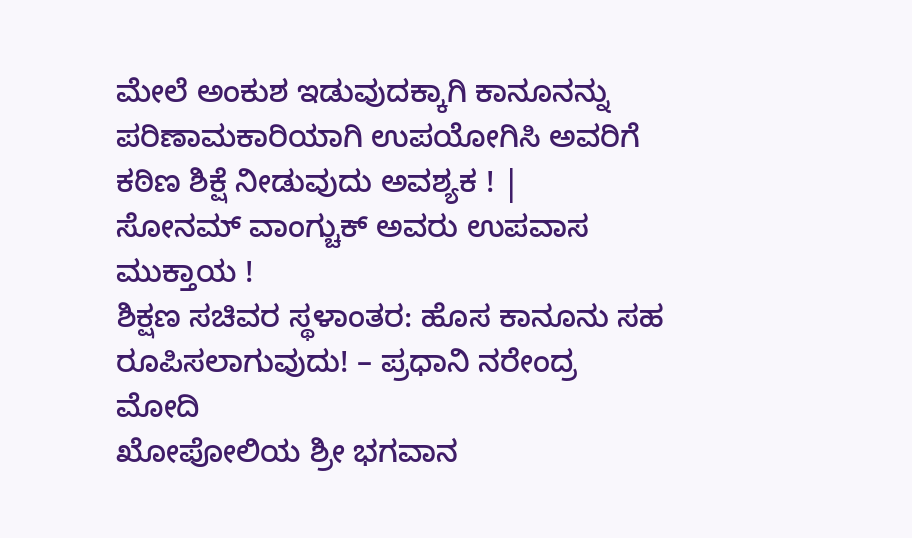ಮೇಲೆ ಅಂಕುಶ ಇಡುವುದಕ್ಕಾಗಿ ಕಾನೂನನ್ನು ಪರಿಣಾಮಕಾರಿಯಾಗಿ ಉಪಯೋಗಿಸಿ ಅವರಿಗೆ ಕಠಿಣ ಶಿಕ್ಷೆ ನೀಡುವುದು ಅವಶ್ಯಕ ! |
ಸೋನಮ್ ವಾಂಗ್ಚುಕ್ ಅವರು ಉಪವಾಸ ಮುಕ್ತಾಯ !
ಶಿಕ್ಷಣ ಸಚಿವರ ಸ್ಥಳಾಂತರ: ಹೊಸ ಕಾನೂನು ಸಹ ರೂಪಿಸಲಾಗುವುದು! – ಪ್ರಧಾನಿ ನರೇಂದ್ರ ಮೋದಿ
ಖೋಪೋಲಿಯ ಶ್ರೀ ಭಗವಾನ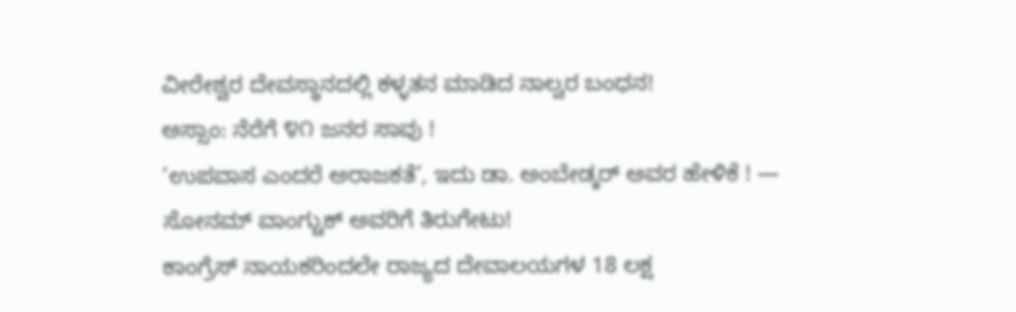ವೀರೇಶ್ವರ ದೇವಸ್ಥಾನದಲ್ಲಿ ಕಳ್ಳತನ ಮಾಡಿದ ನಾಲ್ವರ ಬಂಧನ!
ಅಸ್ಸಾಂ: ನೆರೆಗೆ ೪೧ ಜನರ ಸಾವು !
‘ಉಪವಾಸ ಎಂದರೆ ಅರಾಜಕತೆ’, ಇದು ಡಾ. ಅಂಬೇಡ್ಕರ್ ಅವರ ಹೇಳಿಕೆ ! — ಸೋನಮ್ ವಾಂಗ್ಚುಕ್ ಅವರಿಗೆ ತಿರುಗೇಟು!
ಕಾಂಗ್ರೆಸ್ ನಾಯಕರಿಂದಲೇ ರಾಜ್ಯದ ದೇವಾಲಯಗಳ 18 ಲಕ್ಷ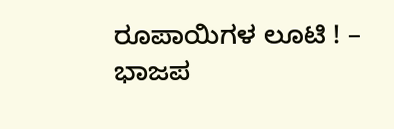ರೂಪಾಯಿಗಳ ಲೂಟಿ ! – ಭಾಜಪ